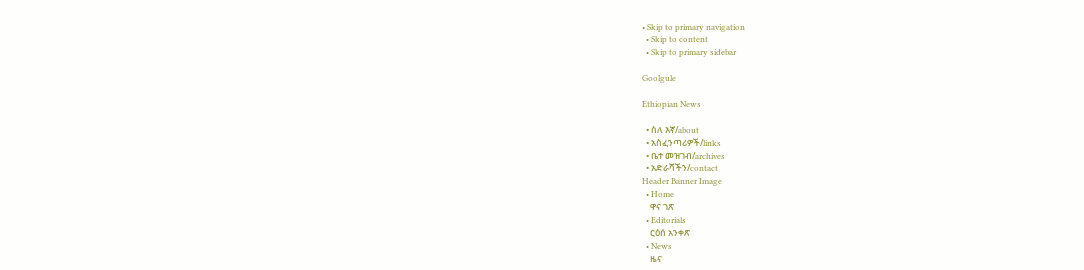• Skip to primary navigation
  • Skip to content
  • Skip to primary sidebar

Goolgule

Ethiopian News

  • ስለ እኛ/about
  • አስፈንጣሪዎች/links
  • ቤተ መዝገብ/archives
  • አድራሻችን/contact
Header Banner Image
  • Home
    ዋና ገጽ
  • Editorials
    ርዕሰ አንቀጽ
  • News
    ዜና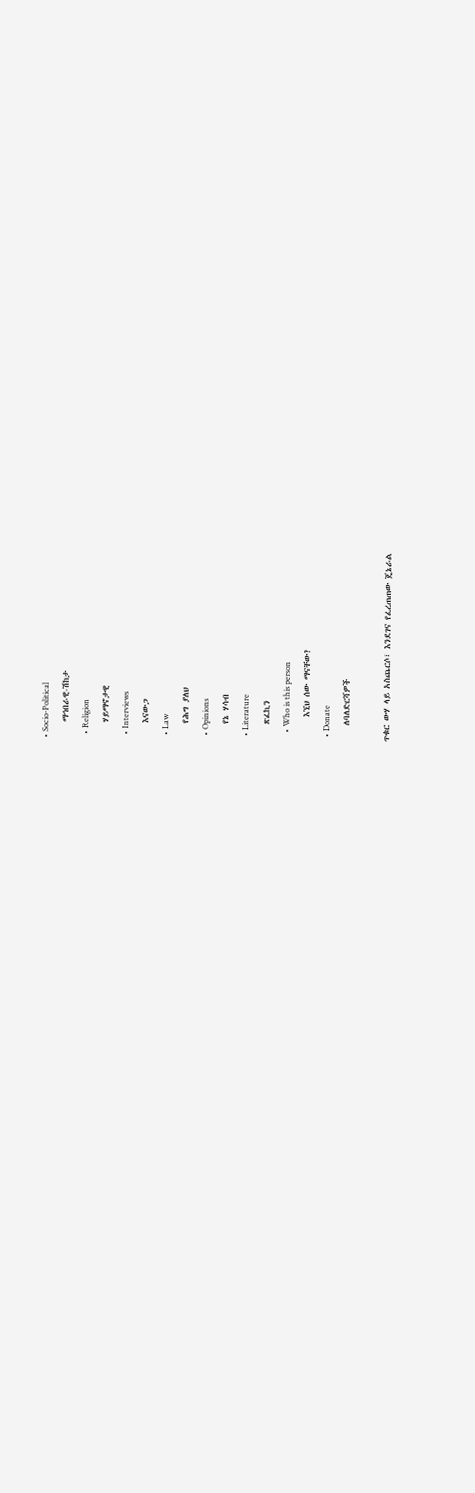• Socio-Political
    ማኅበራዊ-ሽከታ
  • Religion
    ሃይማኖታዊ
  • Interviews
    እናውጋ
  • Law
    የሕግ ያለህ
  • Opinions
    የኔ ሃሳብ
  • Literature
    ጽፈኪን
    • Who is this person
      እኚህ ሰው ማናቸው?
  • Donate
    ለባለድርሻዎች

ጥቁር ውሃ ላይ አስጨርሶ፣ እንደገና የፈረጠጠው ጄኔራል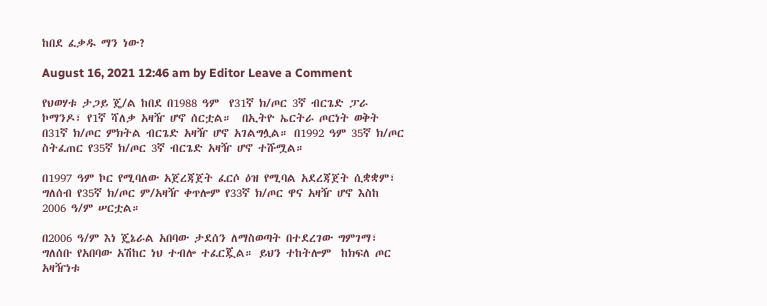ከበደ ፈቃዱ ማን ነው?

August 16, 2021 12:46 am by Editor Leave a Comment

የህወሃቱ ታጋይ ጄ/ል ከበደ በ1988 ዓም  የ31ኛ ክ/ጦር 3ኛ ብርጌድ ፓራ ኮማንዶ፣ የ1ኛ ሻለቃ አዛዥ ሆኖ ሰርቷል።  በኢትዮ ኤርትራ ጦርነት ወቅት በ31ኛ ክ/ጦር ምክትል ብርጌድ አዛዥ ሆኖ አገልግሏል። በ1992 ዓም 35ኛ ክ/ጦር ስትፈጠር የ35ኛ ክ/ጦር 3ኛ ብርጌድ አዛዥ ሆኖ ተሹሟል።

በ1997 ዓም ኮር የሚባለው አጀረጃጀት ፈርሶ ዕዝ የሚባል አደረጃጀት ሲቋቋም፣ ግለሰብ የ35ኛ ክ/ጦር ም/አዛዥ ቀጥሎም የ33ኛ ክ/ጦር ዋና አዛዥ ሆኖ እስከ 2006 ዓ/ም ሠርቷል።

በ2006 ዓ/ም እነ ጄኔራል አበባው ታደሰን ለማስወጣት በተደረገው ግምገማ፣ ግለሰቡ የአበባው አሽከር ነህ ተብሎ ተፈርጇል። ይህን ተከትሎም  ከክፍለ ጦር አዛዥነቱ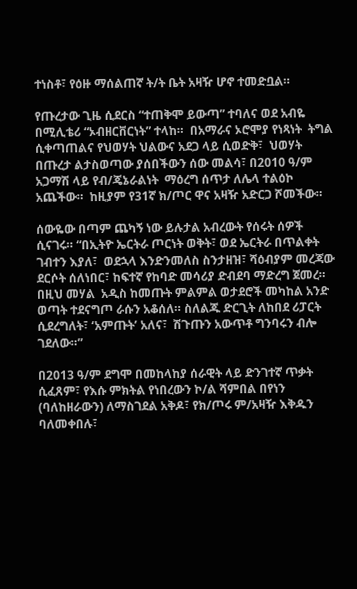ተነስቶ፣ የዕዙ ማሰልጠኛ ት/ት ቤት አዛዥ ሆኖ ተመድቧል።

የጡረታው ጊዜ ሲደርስ “ተጠቅሞ ይውጣ” ተባለና ወደ አብዬ በሚሊቴሪ “ኦብዘርቨርነት” ተላከ።  በአማራና ኦሮሞያ የነጻነት  ትግል ሲቀጣጠልና የህወሃት ህልውና አደጋ ላይ ሲወድቅ፣  ህወሃት በጡረታ ልታስወጣው ያሰበችውን ሰው መልሳ፣ በ2010 ዓ/ም አጋማሽ ላይ የብ/ጄኔራልነት  ማዕረግ ሰጥታ ለሌላ ተልዕኮ አጨችው።  ከዚያም የ31ኛ ክ/ጦር ዋና አዛዥ አድርጋ ሾመችው።

ሰውዬው በጣም ጨካኝ ነው ይሉታል አብረውት የሰሩት ሰዎች ሲናገሩ። “በኢትዮ ኤርትራ ጦርነት ወቅት፣ ወደ ኤርትራ በጥልቀት ገብተን እያለ፣  ወደኋላ እንድንመለስ ስንታዘዝ፣ ሻዕብያም መረጃው ደርሶት ሰለነበር፣ ከፍተኛ የከባድ መሳሪያ ድብደባ ማድረግ ጀመረ። በዚህ መሃል  አዲስ ከመጡት ምልምል ወታደሮች መካከል አንድ ወጣት ተደናግጦ ራሱን አቆሰለ። ስለልጁ ድርጊት ለከበደ ሪፓርት ሲደረግለት፣ ‘አምጡት’ አለና፣  ሽጉጡን አውጥቶ ግንባሩን ብሎ ገደለው።”

በ2013 ዓ/ም ደግሞ በመከላከያ ሰራዊት ላይ ድንገተኛ ጥቃት ሲፈጸም፣ የእሱ ምክትል የነበረውን ኮ/ል ሻምበል በየነን (ባለከዘራውን) ለማስገደል አቅዶ፣ የክ/ጦሩ ም/አዛዥ እቅዱን ባለመቀበሉ፣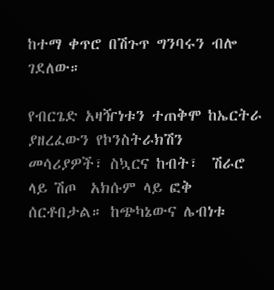ከተማ ቀጥሮ በሽጉጥ ግንባሩን ብሎ ገደለው።

የብርጌድ አዛዥነቱን ተጠቅሞ ከኤርትራ ያዘረፈውን የኮንስትራክሽን መሳሪያዎች፣ ስኳርና ከብት፣  ሽራሮ ላይ ሽጦ  አክሱም ላይ ፎቅ ሰርቶበታል። ከጭካኔውና ሌብነቱ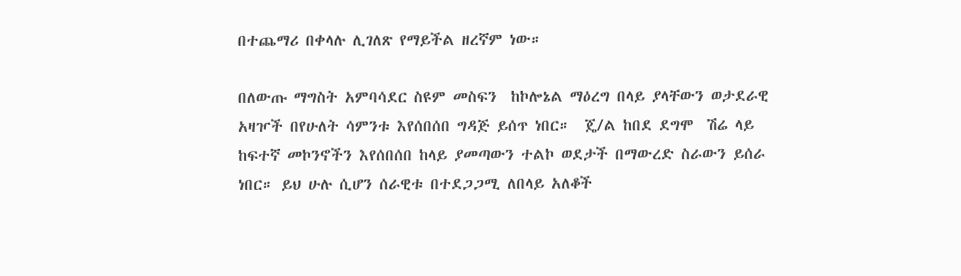በተጨማሪ በቀላሉ ሊገለጽ የማይችል ዘረኛም ነው።

በለውጡ ማግስት አምባሳደር ስዩም መስፍን  ከኮሎኔል ማዕረግ በላይ ያላቸውን ወታደራዊ አዛዦች በየሁለት ሳምንቱ እየሰበሰበ ግዳጅ ይሰጥ ነበር።  ጄ/ል ከበደ ደግሞ  ሽሬ ላይ ከፍተኛ መኮንኖችን እየሰበሰበ ከላይ ያመጣውን ተልኮ ወደታች በማውረድ ስራውን ይሰራ ነበር። ይህ ሁሉ ሲሆን ሰራዊቱ በተደጋጋሚ ለበላይ አለቆች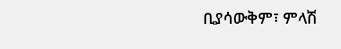ቢያሳውቅም፣ ምላሽ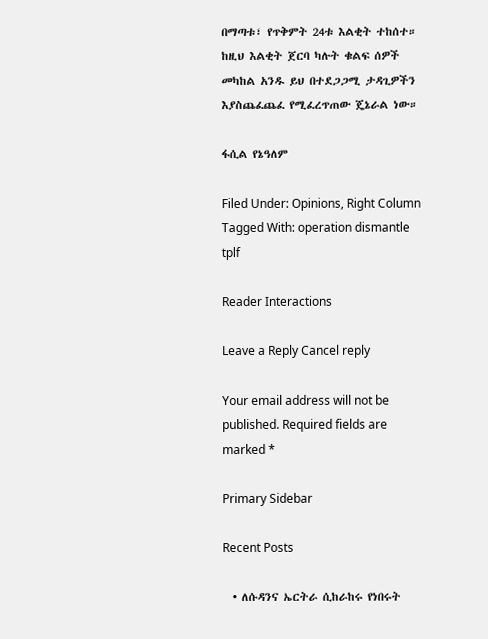በማጣቱ፣ የጥቅምት 24ቱ እልቂት ተከሰተ። ከዚህ እልቂት ጀርባ ካሉት ቁልፍ ሰዎች መካከል አንዱ ይህ በተደጋጋሚ ታዳጊዎችን እያስጨፈጨፈ የሚፈረጥጠው ጄኔራል ነው።

ፋሲል የኔዓለም

Filed Under: Opinions, Right Column Tagged With: operation dismantle tplf

Reader Interactions

Leave a Reply Cancel reply

Your email address will not be published. Required fields are marked *

Primary Sidebar

Recent Posts

  • ለሱዳንና ኤርትራ ሲከራከሩ የነበሩት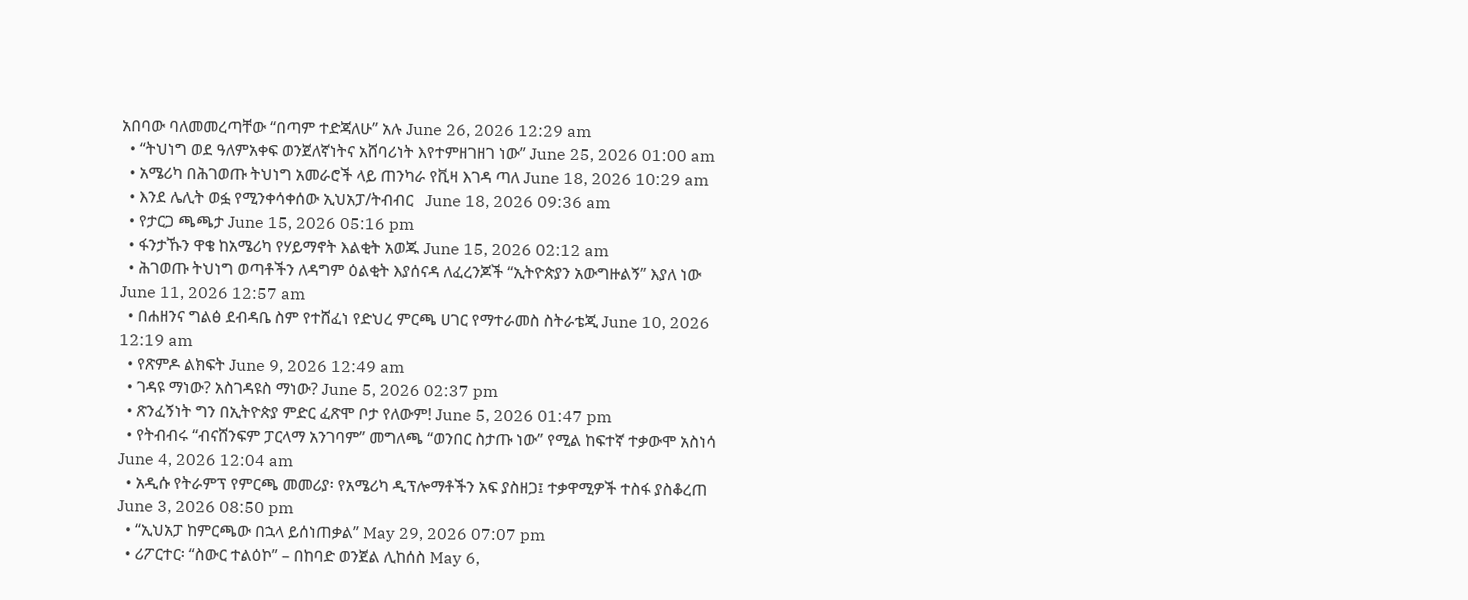አበባው ባለመመረጣቸው “በጣም ተድጃለሁ” አሉ June 26, 2026 12:29 am
  • “ትህነግ ወደ ዓለምአቀፍ ወንጀለኛነትና አሸባሪነት እየተምዘገዘገ ነው” June 25, 2026 01:00 am
  • አሜሪካ በሕገወጡ ትህነግ አመራሮች ላይ ጠንካራ የቪዛ እገዳ ጣለ June 18, 2026 10:29 am
  • እንደ ሌሊት ወፏ የሚንቀሳቀሰው ኢህአፓ/ትብብር   June 18, 2026 09:36 am
  • የታርጋ ጫጫታ June 15, 2026 05:16 pm
  • ፋንታኹን ዋቄ ከአሜሪካ የሃይማኖት እልቂት አወጁ June 15, 2026 02:12 am
  • ሕገወጡ ትህነግ ወጣቶችን ለዳግም ዕልቂት እያሰናዳ ለፈረንጆች “ኢትዮጵያን አውግዙልኝ” እያለ ነው June 11, 2026 12:57 am
  • በሐዘንና ግልፅ ደብዳቤ ስም የተሸፈነ የድህረ ምርጫ ሀገር የማተራመስ ስትራቴጂ June 10, 2026 12:19 am
  • የጽምዶ ልክፍት June 9, 2026 12:49 am
  • ገዳዩ ማነው? አስገዳዩስ ማነው? June 5, 2026 02:37 pm
  • ጽንፈኝነት ግን በኢትዮጵያ ምድር ፈጽሞ ቦታ የለውም! June 5, 2026 01:47 pm
  • የትብብሩ “ብናሸንፍም ፓርላማ አንገባም” መግለጫ “ወንበር ስታጡ ነው” የሚል ከፍተኛ ተቃውሞ አስነሳ June 4, 2026 12:04 am
  • አዲሱ የትራምፕ የምርጫ መመሪያ፡ የአሜሪካ ዲፕሎማቶችን አፍ ያስዘጋ፤ ተቃዋሚዎች ተስፋ ያስቆረጠ June 3, 2026 08:50 pm
  • “ኢህአፓ ከምርጫው በኋላ ይሰነጠቃል” May 29, 2026 07:07 pm
  • ሪፖርተር፡ “ስውር ተልዕኮ” – በከባድ ወንጀል ሊከሰስ May 6,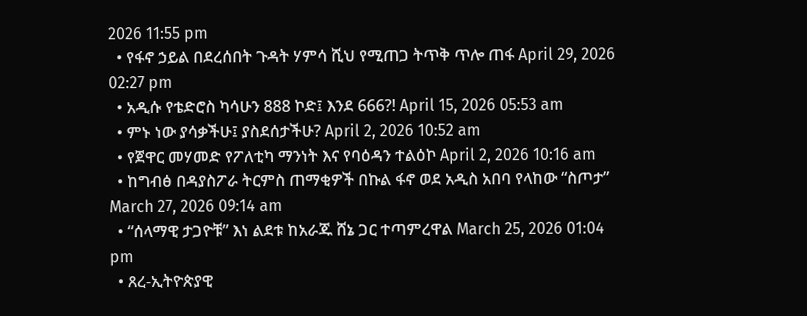2026 11:55 pm
  • የፋኖ ኃይል በደረሰበት ጉዳት ሃምሳ ሺህ የሚጠጋ ትጥቅ ጥሎ ጠፋ April 29, 2026 02:27 pm
  • አዲሱ የቴድሮስ ካሳሁን 888 ኮድ፤ እንደ 666?! April 15, 2026 05:53 am
  • ምኑ ነው ያሳቃችሁ፤ ያስደሰታችሁ? April 2, 2026 10:52 am
  • የጀዋር መሃመድ የፖለቲካ ማንነት እና የባዕዳን ተልዕኮ April 2, 2026 10:16 am
  • ከግብፅ በዳያስፖራ ትርምስ ጠማቂዎች በኩል ፋኖ ወደ አዲስ አበባ የላከው “ስጦታ” March 27, 2026 09:14 am
  • “ሰላማዊ ታጋዮቹ” እነ ልደቱ ከአራጁ ሸኔ ጋር ተጣምረዋል March 25, 2026 01:04 pm
  • ጸረ-ኢትዮጵያዊ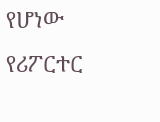የሆነው የሪፖርተር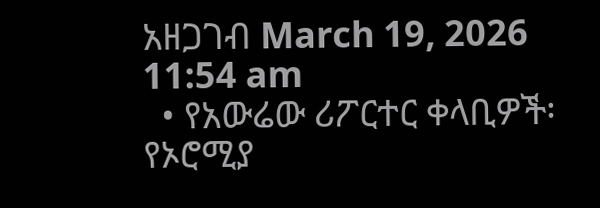አዘጋገብ March 19, 2026 11:54 am
  • የአውሬው ሪፖርተር ቀላቢዎች፡ የኦሮሚያ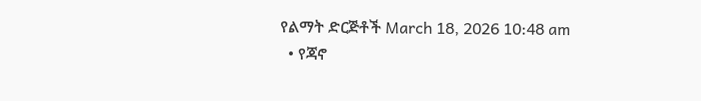የልማት ድርጅቶች March 18, 2026 10:48 am
  • የጃኖ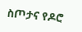ስጦታና የዶሮ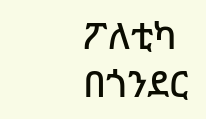ፖለቲካ በጎንደር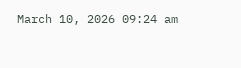March 10, 2026 09:24 am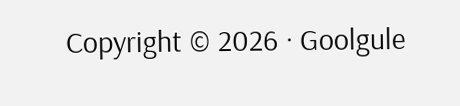Copyright © 2026 · Goolgule